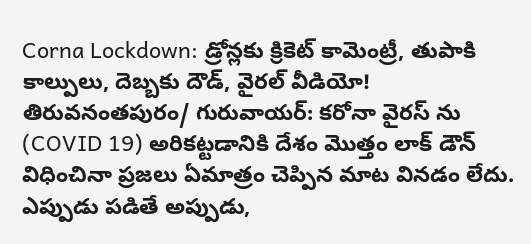Corna Lockdown: డ్రోన్లకు క్రికెట్ కామెంట్రీ, తుపాకి కాల్పులు, దెబ్బకు దౌడ్, వైరల్ వీడియో!
తిరువనంతపురం/ గురువాయర్: కరోనా వైరస్ ను (COVID 19) అరికట్టడానికి దేశం మొత్తం లాక్ డౌన్ విధించినా ప్రజలు ఏమాత్రం చెప్పిన మాట వినడం లేదు. ఎప్పుడు పడితే అప్పుడు,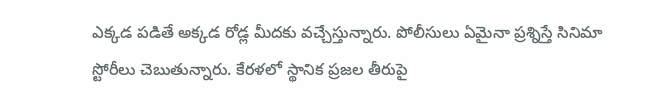ఎక్కడ పడితే అక్కడ రోడ్ల మీదకు వచ్చేస్తున్నారు. పోలీసులు ఏమైనా ప్రశ్నిస్తే సినిమా స్టోరీలు చెబుతున్నారు. కేరళలో స్థానిక ప్రజల తీరుపై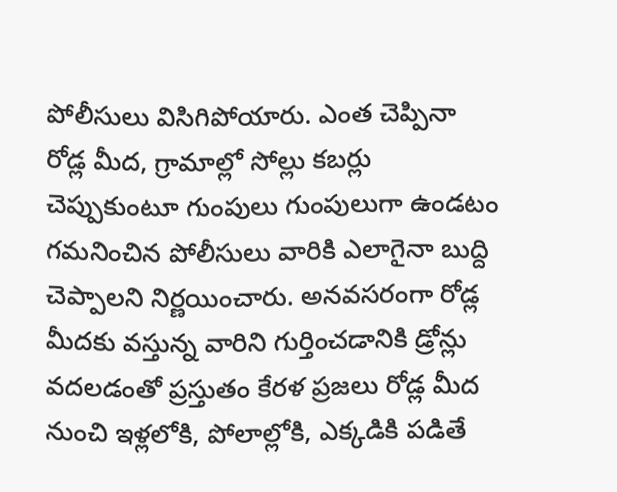పోలీసులు విసిగిపోయారు. ఎంత చెప్పినా రోడ్ల మీద, గ్రామాల్లో సోల్లు కబర్లు చెప్పుకుంటూ గుంపులు గుంపులుగా ఉండటం గమనించిన పోలీసులు వారికి ఎలాగైనా బుద్ది చెప్పాలని నిర్ణయించారు. అనవసరంగా రోడ్ల మీదకు వస్తున్న వారిని గుర్తించడానికి డ్రోన్లు వదలడంతో ప్రస్తుతం కేరళ ప్రజలు రోడ్ల మీద నుంచి ఇళ్లలోకి, పోలాల్లోకి, ఎక్కడికి పడితే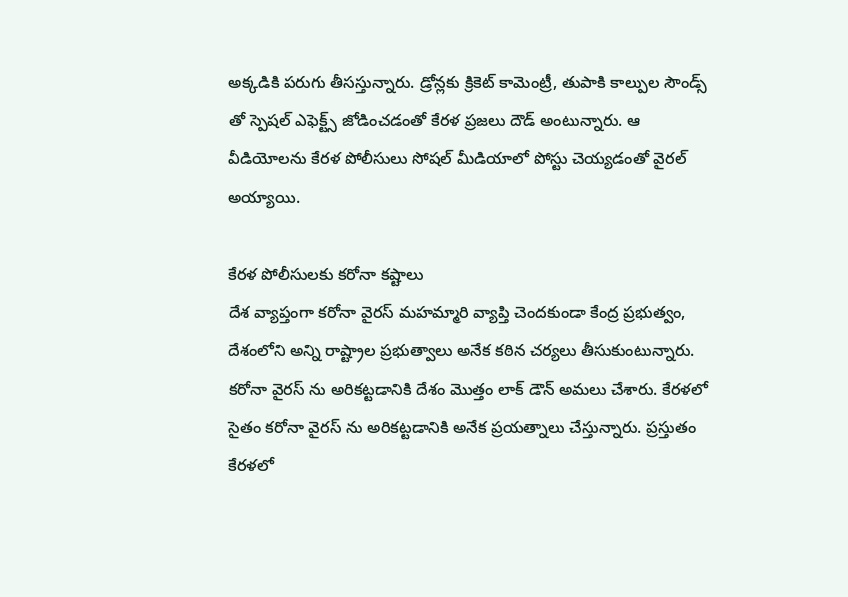అక్కడికి పరుగు తీసస్తున్నారు. డ్రోన్లకు క్రికెట్ కామెంట్రీ, తుపాకి కాల్పుల సౌండ్స్ తో స్పెషల్ ఎఫెక్ట్స్ జోడించడంతో కేరళ ప్రజలు దౌడ్ అంటున్నారు. ఆ వీడియోలను కేరళ పోలీసులు సోషల్ మీడియాలో పోస్టు చెయ్యడంతో వైరల్ అయ్యాయి.

కేరళ పోలీసులకు కరోనా కష్టాలు
దేశ వ్యాప్తంగా కరోనా వైరస్ మహమ్మారి వ్యాప్తి చెందకుండా కేంద్ర ప్రభుత్వం, దేశంలోని అన్ని రాష్ట్రాల ప్రభుత్వాలు అనేక కఠిన చర్యలు తీసుకుంటున్నారు. కరోనా వైరస్ ను అరికట్టడానికి దేశం మొత్తం లాక్ డౌన్ అమలు చేశారు. కేరళలో సైతం కరోనా వైరస్ ను అరికట్టడానికి అనేక ప్రయత్నాలు చేస్తున్నారు. ప్రస్తుతం కేరళలో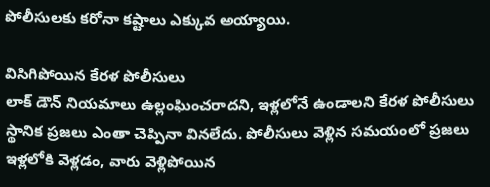పోలీసులకు కరోనా కష్టాలు ఎక్కువ అయ్యాయి.

విసిగిపోయిన కేరళ పోలీసులు
లాక్ డౌన్ నియమాలు ఉల్లంఘించరాదని, ఇళ్లలోనే ఉండాలని కేరళ పోలీసులు స్థానిక ప్రజలు ఎంతా చెప్పినా వినలేదు. పోలీసులు వెళ్లిన సమయంలో ప్రజలు ఇళ్లలోకి వెళ్లడం, వారు వెళ్లిపోయిన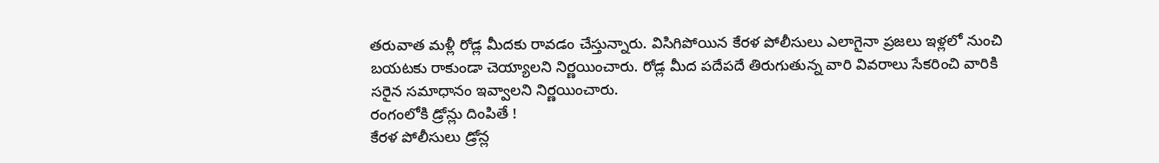తరువాత మళ్లీ రోడ్ల మీదకు రావడం చేస్తున్నారు. విసిగిపోయిన కేరళ పోలీసులు ఎలాగైనా ప్రజలు ఇళ్లలో నుంచి బయటకు రాకుండా చెయ్యాలని నిర్ణయించారు. రోడ్ల మీద పదేపదే తిరుగుతున్న వారి వివరాలు సేకరించి వారికి సరైన సమాధానం ఇవ్వాలని నిర్ణయించారు.
రంగంలోకి డ్రోన్లు దింపితే !
కేరళ పోలీసులు డ్రోన్ల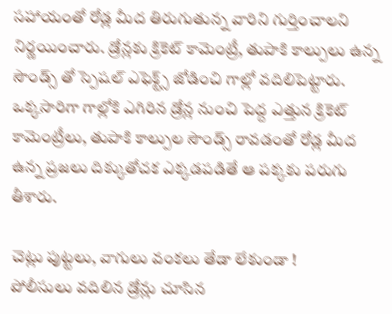సహాయంతో రోడ్ల మీద తిరుగుతున్న వారిని గుర్తించాలని నిర్ణయించారు. డ్రోన్లకు క్రికెట్ కామెంట్రీ, తుపాకి కాల్పులు ఉన్న సౌండ్స్ తో స్పెషల్ ఎఫెక్ట్స్ జోడించి గాల్లో వదిలిపెట్టారు. ఒక్కసారిగా గాల్లోకి ఎగిరిన డ్రోన్ల నుంచి పెద్ద ఎత్తున క్రికెట్ కామెంట్రీలు, తుపాకి కాల్పుల సౌండ్స్ రావడంతో రోడ్ల మీద ఉన్న ప్రజలు దిక్కుతోచక ఎక్కడపడితే ఆ పక్కకు పరుగు తీశారు.

చెట్లు పుట్టలు, వాగులు వంకలు తేడా లేకుండా !
పోలీసులు వదిలిన డ్రోన్లు చూసిన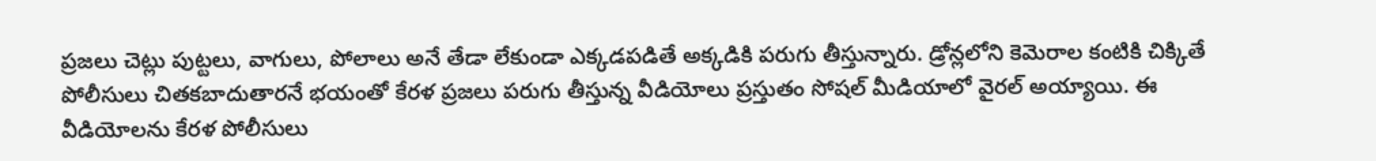ప్రజలు చెట్లు పుట్టలు, వాగులు, పోలాలు అనే తేడా లేకుండా ఎక్కడపడితే అక్కడికి పరుగు తీస్తున్నారు. డ్రోన్లలోని కెమెరాల కంటికి చిక్కితే పోలీసులు చితకబాదుతారనే భయంతో కేరళ ప్రజలు పరుగు తీస్తున్న వీడియోలు ప్రస్తుతం సోషల్ మీడియాలో వైరల్ అయ్యాయి. ఈ వీడియోలను కేరళ పోలీసులు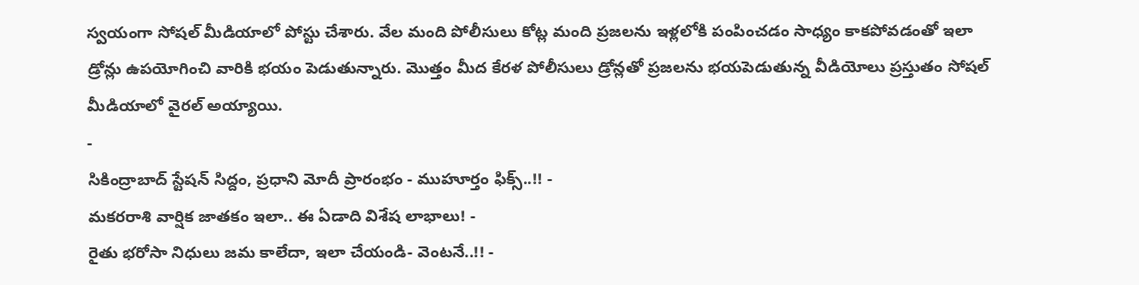స్వయంగా సోషల్ మీడియాలో పోస్టు చేశారు. వేల మంది పోలీసులు కోట్ల మంది ప్రజలను ఇళ్లలోకి పంపించడం సాధ్యం కాకపోవడంతో ఇలా డ్రోన్లు ఉపయోగించి వారికి భయం పెడుతున్నారు. మొత్తం మీద కేరళ పోలీసులు డ్రోన్లతో ప్రజలను భయపెడుతున్న వీడియోలు ప్రస్తుతం సోషల్ మీడియాలో వైరల్ అయ్యాయి.
-
సికింద్రాబాద్ స్టేషన్ సిద్దం, ప్రధాని మోదీ ప్రారంభం - ముహూర్తం ఫిక్స్..!! -
మకరరాశి వార్షిక జాతకం ఇలా.. ఈ ఏడాది విశేష లాభాలు! -
రైతు భరోసా నిధులు జమ కాలేదా, ఇలా చేయండి- వెంటనే..!! -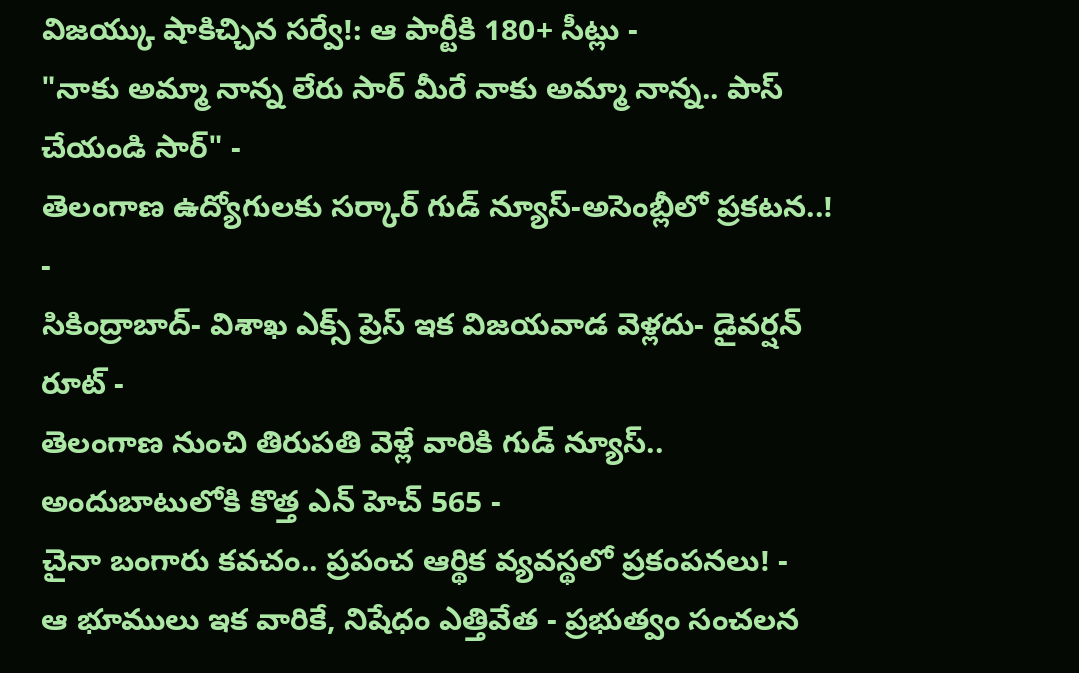విజయ్కు షాకిచ్చిన సర్వే!: ఆ పార్టీకి 180+ సీట్లు -
"నాకు అమ్మా నాన్న లేరు సార్ మీరే నాకు అమ్మా నాన్న.. పాస్ చేయండి సార్" -
తెలంగాణ ఉద్యోగులకు సర్కార్ గుడ్ న్యూస్-అసెంబ్లీలో ప్రకటన..! -
సికింద్రాబాద్- విశాఖ ఎక్స్ ప్రెస్ ఇక విజయవాడ వెళ్లదు- డైవర్షన్ రూట్ -
తెలంగాణ నుంచి తిరుపతి వెళ్లే వారికి గుడ్ న్యూస్.. అందుబాటులోకి కొత్త ఎన్ హెచ్ 565 -
చైనా బంగారు కవచం.. ప్రపంచ ఆర్థిక వ్యవస్థలో ప్రకంపనలు! -
ఆ భూములు ఇక వారికే, నిషేధం ఎత్తివేత - ప్రభుత్వం సంచలన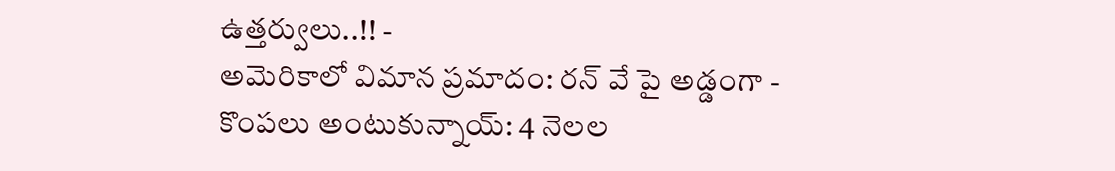ఉత్తర్వులు..!! -
అమెరికాలో విమాన ప్రమాదం: రన్ వే పై అడ్డంగా -
కొంపలు అంటుకున్నాయ్: 4 నెలల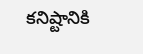కనిష్టానికి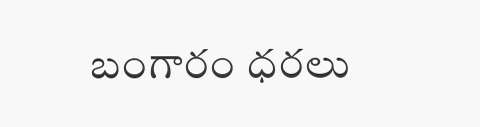బంగారం ధరలు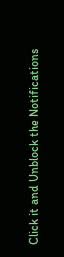Click it and Unblock the Notifications